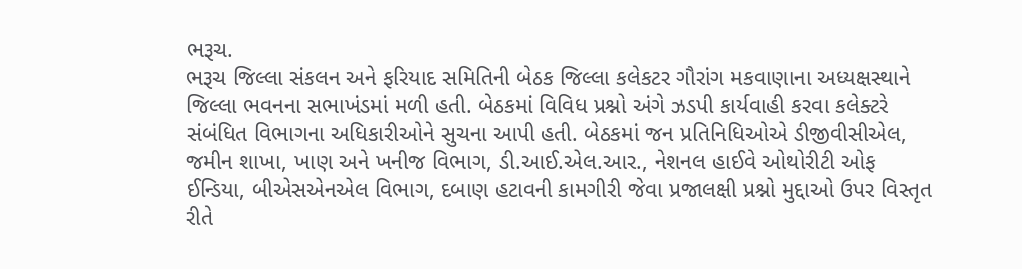ભરૂચ.
ભરૂચ જિલ્લા સંકલન અને ફરિયાદ સમિતિની બેઠક જિલ્લા કલેકટર ગૌરાંગ મકવાણાના અધ્યક્ષસ્થાને જિલ્લા ભવનના સભાખંડમાં મળી હતી. બેઠકમાં વિવિધ પ્રશ્નો અંગે ઝડપી કાર્યવાહી કરવા કલેક્ટરે સંબંધિત વિભાગના અધિકારીઓને સુચના આપી હતી. બેઠકમાં જન પ્રતિનિધિઓએ ડીજીવીસીએલ, જમીન શાખા, ખાણ અને ખનીજ વિભાગ, ડી.આઈ.એલ.આર., નેશનલ હાઈવે ઓથોરીટી ઓફ ઈન્ડિયા, બીએસએનએલ વિભાગ, દબાણ હટાવની કામગીરી જેવા પ્રજાલક્ષી પ્રશ્નો મુદ્દાઓ ઉપર વિસ્તૃત રીતે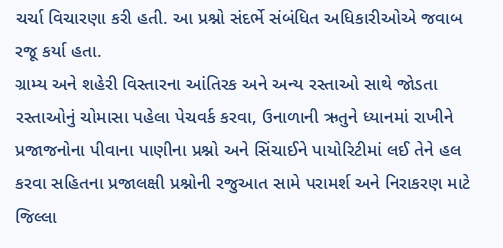ચર્ચા વિચારણા કરી હતી. આ પ્રશ્નો સંદર્ભે સંબંધિત અધિકારીઓએ જવાબ રજૂ કર્યા હતા.
ગ્રામ્ય અને શહેરી વિસ્તારના આંતિરક અને અન્ય રસ્તાઓ સાથે જોડતા રસ્તાઓનું ચોમાસા પહેલા પેચવર્ક કરવા, ઉનાળાની ઋતુને ધ્યાનમાં રાખીને પ્રજાજનોના પીવાના પાણીના પ્રશ્નો અને સિંચાઈને પાયોરિટીમાં લઈ તેને હલ કરવા સહિતના પ્રજાલક્ષી પ્રશ્નોની રજુઆત સામે પરામર્શ અને નિરાકરણ માટે જિલ્લા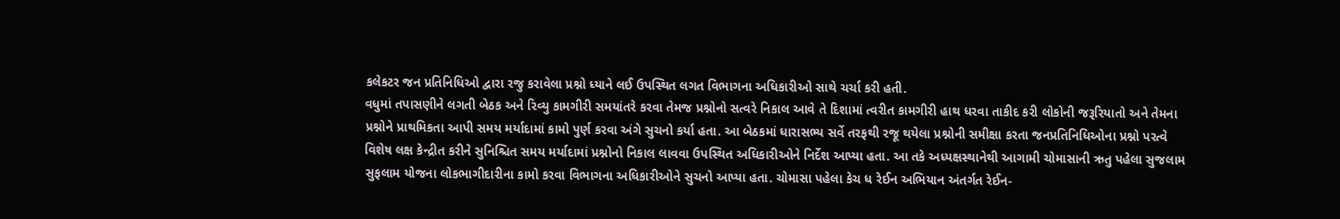કલેકટર જન પ્રતિનિધિઓ દ્વારા રજુ કરાવેલા પ્રશ્નો ધ્યાને લઈ ઉપસ્થિત લગત વિભાગના અધિકારીઓ સાથે ચર્ચા કરી હતી.
વધુમાં તપાસણીને લગતી બેઠક અને રિવ્યુ કામગીરી સમયાંતરે કરવા તેમજ પ્રશ્નોનો સત્વરે નિકાલ આવે તે દિશામાં ત્વરીત કામગીરી હાથ ધરવા તાકીદ કરી લોકોની જરૂરિયાતો અને તેમના પ્રશ્નોને પ્રાથમિકતા આપી સમય મર્યાદામાં કામો પુર્ણ કરવા અંગે સુચનો કર્યા હતા. આ બેઠકમાં ધારાસભ્ય સર્વે તરફથી રજૂ થયેલા પ્રશ્નોની સમીક્ષા કરતા જનપ્રતિનિધિઓના પ્રશ્નો પરત્વે વિશેષ લક્ષ કેન્દ્રીત કરીને સુનિશ્ચિત સમય મર્યાદામાં પ્રશ્નોનો નિકાલ લાવવા ઉપસ્થિત અધિકારીઓને નિર્દેશ આપ્યા હતા. આ તકે અધ્યક્ષસ્થાનેથી આગામી ચોમાસાની ઋતુ પહેલા સુજલામ સુફલામ યોજના લોકભાગીદારીના કામો કરવા વિભાગના અધિકારીઓને સુચનો આપ્યા હતા. ચોમાસા પહેલા કેચ ધ રેઈન અભિયાન અંતર્ગત રેઈન-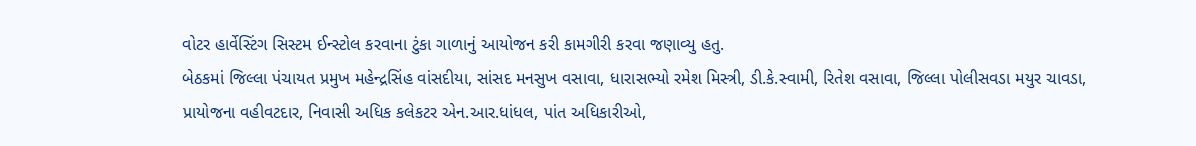વોટર હાર્વેસ્ટિંગ સિસ્ટમ ઈન્સ્ટોલ કરવાના ટુંકા ગાળાનું આયોજન કરી કામગીરી કરવા જણાવ્યુ હતુ.
બેઠકમાં જિલ્લા પંચાયત પ્રમુખ મહેન્દ્રસિંહ વાંસદીયા, સાંસદ મનસુખ વસાવા, ધારાસભ્યો રમેશ મિસ્ત્રી, ડી.કે.સ્વામી, રિતેશ વસાવા, જિલ્લા પોલીસવડા મયુર ચાવડા, પ્રાયોજના વહીવટદાર, નિવાસી અધિક કલેકટર એન.આર.ધાંધલ, પાંત અધિકારીઓ,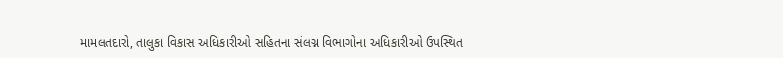મામલતદારો, તાલુકા વિકાસ અધિકારીઓ સહિતના સંલગ્ન વિભાગોના અધિકારીઓ ઉપસ્થિત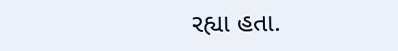રહ્યા હતા.